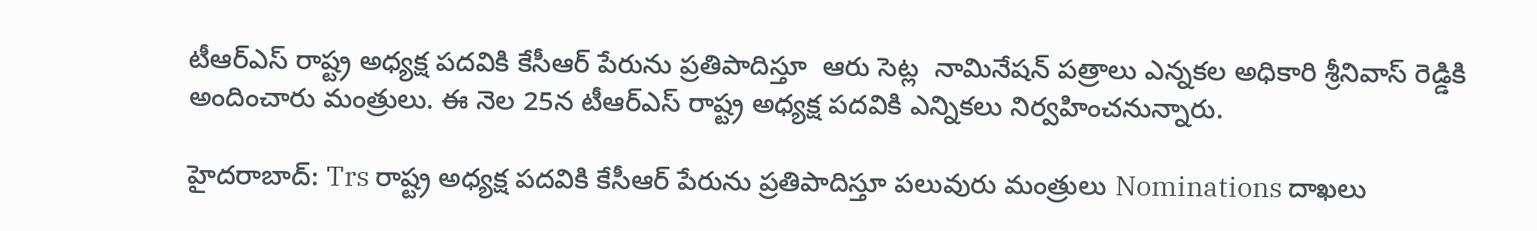టీఆర్ఎస్ రాష్ట్ర అధ్యక్ష పదవికి కేసీఆర్ పేరును ప్రతిపాదిస్తూ  ఆరు సెట్ల  నామినేషన్ పత్రాలు ఎన్నకల అధికారి శ్రీనివాస్ రెడ్డికి అందించారు మంత్రులు. ఈ నెల 25న టీఆర్ఎస్ రాష్ట్ర అధ్యక్ష పదవికి ఎన్నికలు నిర్వహించనున్నారు.

హైదరాబాద్: Trs రాష్ట్ర అధ్యక్ష పదవికి కేసీఆర్ పేరును ప్రతిపాదిస్తూ పలువురు మంత్రులు Nominations దాఖలు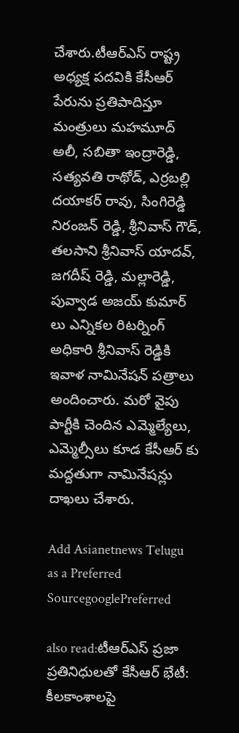చేశారు.టీఆర్ఎస్ రాష్ట్ర అధ్యక్ష పదవికి కేసీఆర్ పేరును ప్రతిపాదిస్తూ మంత్రులు మహమూద్ అలీ, సబితా ఇంద్రారెడ్డి, సత్యవతి రాథోడ్, ఎర్రబల్లి దయాకర్ రావు, సింగిరెడ్డి నిరంజన్ రెడ్డి, శ్రీనివాస్ గౌడ్, తలసాని శ్రీనివాస్ యాదవ్, జగదీష్ రెడ్డి, మల్లారెడ్డి, పువ్వాడ అజయ్ కుమార్ లు ఎన్నికల రిటర్నింగ్ అధికారి శ్రీనివాస్ రెడ్డికి ఇవాళ నామినేషన్ పత్రాలు అందించారు. మరో వైపు పార్టీకి చెందిన ఎమ్మెల్యేలు, ఎమ్మెల్సీలు కూడ కేసీఆర్ కు మద్దతుగా నామినేషన్లు దాఖలు చేశారు.

Add Asianetnews Telugu as a Preferred SourcegooglePreferred

also read:టీఆర్ఎస్ ప్రజా ప్రతినిధులతో కేసీఆర్ భేటీ: కీలకాంశాలపై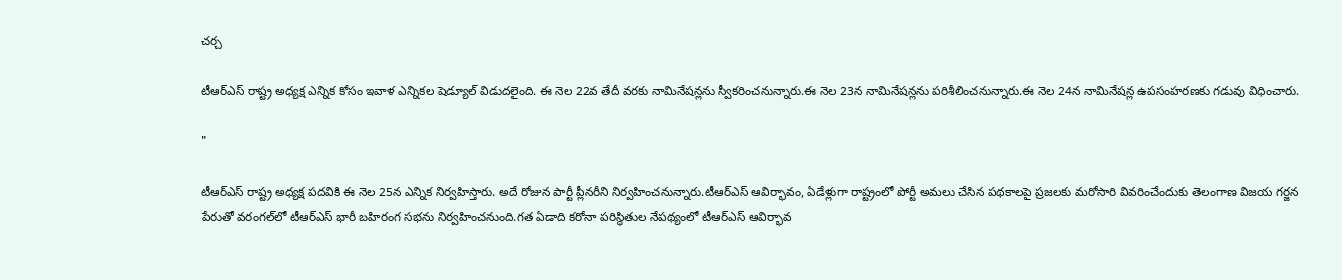చర్చ

టీఆర్ఎస్ రాష్ట్ర అధ్యక్ష ఎన్నిక కోసం ఇవాళ ఎన్నికల షెడ్యూల్ విడుదలైంది. ఈ నెల 22వ తేదీ వరకు నామినేషన్లను స్వీకరించనున్నారు.ఈ నెల 23న నామినేషన్లను పరిశీలించనున్నారు.ఈ నెల 24న నామినేషన్ల ఉపసంహరణకు గడువు విధించారు.

"

టీఆర్ఎస్ రాష్ట్ర అధ్యక్ష పదవికి ఈ నెల 25న ఎన్నిక నిర్వహిస్తారు. అదే రోజున పార్టీ ప్లీనరీని నిర్వహించనున్నారు.టీఆర్ఎస్ ఆవిర్భావం, ఏడేళ్లుగా రాష్ట్రంలో పోర్టీ అమలు చేసిన పథకాలపై ప్రజలకు మరోసారి వివరించేందుకు తెలంగాణ విజయ గర్జన పేరుతో వరంగల్‌లో టీఆర్ఎస్ భారీ బహిరంగ సభను నిర్వహించనుంది.గత ఏడాది కరోనా పరిస్థితుల నేపథ్యంలో టీఆర్ఎస్ ఆవిర్భావ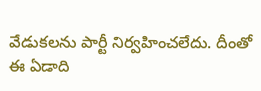వేడుకలను పార్టీ నిర్వహించలేదు. దీంతో ఈ ఏడాది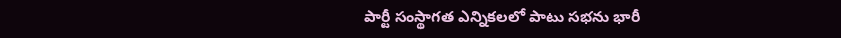పార్టీ సంస్థాగత ఎన్నికలలో పాటు సభను భారీ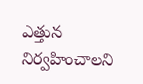ఎత్తున నిర్వహించాలని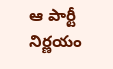ఆ పార్టీ నిర్ణయం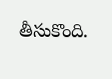తీసుకొంది.